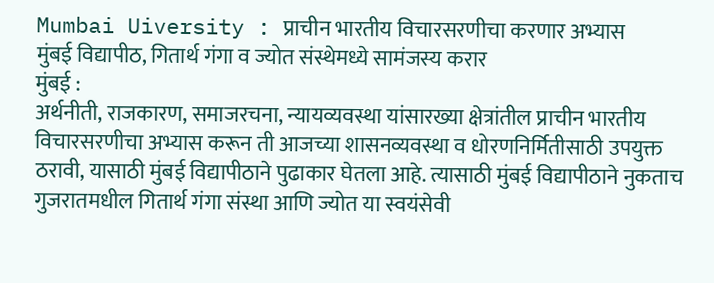Mumbai Uiversity : प्राचीन भारतीय विचारसरणीचा करणार अभ्यास
मुंबई विद्यापीठ, गितार्थ गंगा व ज्योत संस्थेमध्ये सामंजस्य करार
मुंबई :
अर्थनीती, राजकारण, समाजरचना, न्यायव्यवस्था यांसारख्या क्षेत्रांतील प्राचीन भारतीय विचारसरणीचा अभ्यास करून ती आजच्या शासनव्यवस्था व धोरणनिर्मितीसाठी उपयुक्त ठरावी, यासाठी मुंबई विद्यापीठाने पुढाकार घेतला आहे. त्यासाठी मुंबई विद्यापीठाने नुकताच गुजरातमधील गितार्थ गंगा संस्था आणि ज्योत या स्वयंसेवी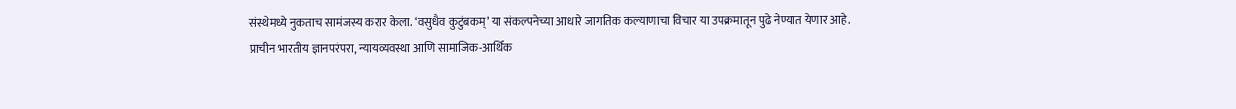संस्थेमध्ये नुकताच सामंजस्य करार केला. ‘वसुधैव कुटुंबकम्’ या संकल्पनेच्या आधारे जागतिक कल्याणाचा विचार या उपक्रमातून पुढे नेण्यात येणार आहे.
प्राचीन भारतीय ज्ञानपरंपरा, न्यायव्यवस्था आणि सामाजिक-आर्थिक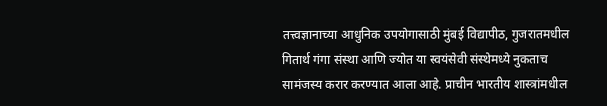तत्त्वज्ञानाच्या आधुनिक उपयोगासाठी मुंबई विद्यापीठ, गुजरातमधील गितार्थ गंगा संस्था आणि ज्योत या स्वयंसेवी संस्थेमध्ये नुकताच सामंजस्य करार करण्यात आला आहे. प्राचीन भारतीय शास्त्रांमधील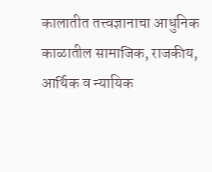कालातीत तत्त्वज्ञानाचा आधुनिक काळातील सामाजिक, राजकीय, आर्थिक व न्यायिक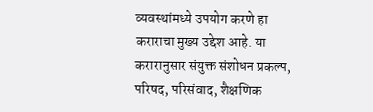व्यवस्थांमध्ये उपयोग करणे हा कराराचा मुख्य उद्देश आहे. या करारानुसार संयुक्त संशोधन प्रकल्प, परिषद, परिसंवाद, शैक्षणिक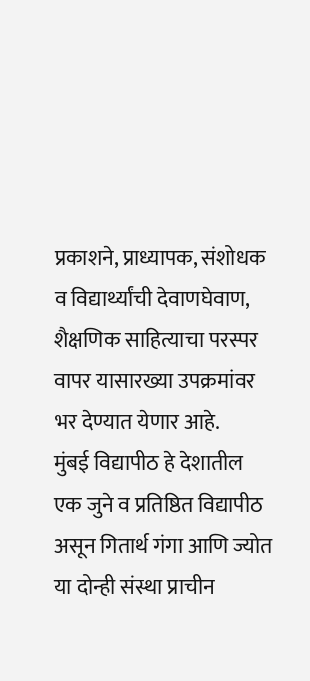प्रकाशने, प्राध्यापक, संशोधक व विद्यार्थ्यांची देवाणघेवाण, शैक्षणिक साहित्याचा परस्पर वापर यासारख्या उपक्रमांवर भर देण्यात येणार आहे.
मुंबई विद्यापीठ हे देशातील एक जुने व प्रतिष्ठित विद्यापीठ असून गितार्थ गंगा आणि ज्योत या दोन्ही संस्था प्राचीन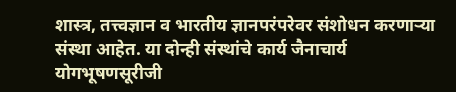शास्त्र, तत्त्वज्ञान व भारतीय ज्ञानपरंपरेवर संशोधन करणाऱ्या संस्था आहेत. या दोन्ही संस्थांचे कार्य जैनाचार्य योगभूषणसूरीजी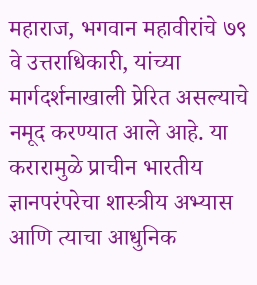महाराज, भगवान महावीरांचे ७९ वे उत्तराधिकारी, यांच्या मार्गदर्शनाखाली प्रेरित असल्याचे नमूद करण्यात आले आहे. या करारामुळे प्राचीन भारतीय ज्ञानपरंपरेचा शास्त्रीय अभ्यास आणि त्याचा आधुनिक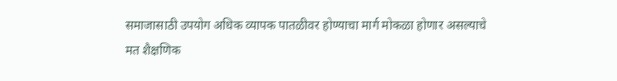समाजासाठी उपयोग अधिक व्यापक पातळीवर होण्याचा मार्ग मोकळा होणार असल्याचे मत शैक्षणिक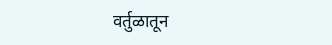वर्तुळातून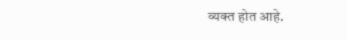व्यक्त होत आहे.